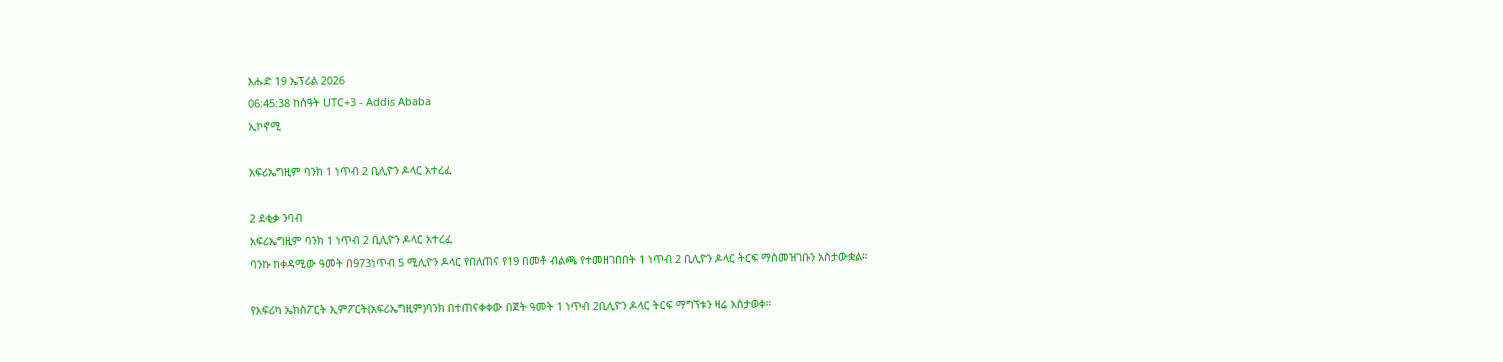እሑድ 19 ኤፕሪል 2026
06:45:38 ከሰዓት UTC+3 - Addis Ababa
ኢኮኖሚ

አፍሪኤግዚም ባንክ 1 ነጥብ 2 ቢሊዮን ዶላር አተረፈ

2 ደቂቃ ንባብ
አፍሪኤግዚም ባንክ 1 ነጥብ 2 ቢሊዮን ዶላር አተረፈ
ባንኩ ከቀዳሚው ዓመት በ973ነጥብ 5 ሚሊዮን ዶላር የበለጠና የ19 በመቶ ብልጫ የተመዘገበበት 1 ነጥብ 2 ቢሊዮን ዶላር ትርፍ ማስመዝገቡን አስታውቋል።

የአፍሪካ ኤክስፖርት ኢምፖርት(አፍሪኤግዚም)ባንክ በተጠናቀቀው በጀት ዓመት 1 ነጥብ 2ቢሊዮን ዶላር ትርፍ ማግኘቱን ዛሬ አስታወቀ።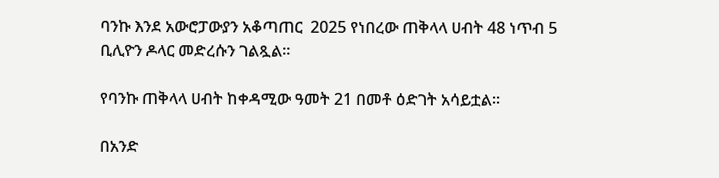ባንኩ እንደ አውሮፓውያን አቆጣጠር  2025 የነበረው ጠቅላላ ሀብት 48 ነጥብ 5 ቢሊዮን ዶላር መድረሱን ገልጿል።

የባንኩ ጠቅላላ ሀብት ከቀዳሚው ዓመት 21 በመቶ ዕድገት አሳይቷል።

በአንድ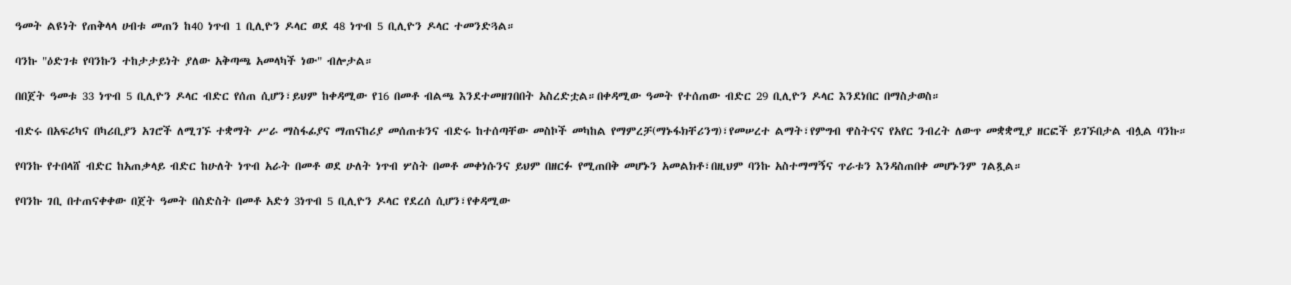ዓመት ልዩነት የጠቅላላ ሀብቱ መጠን ከ40 ነጥብ 1 ቢሊዮን ዶላር ወደ 48 ነጥብ 5 ቢሊዮን ዶላር ተመንድጓል።

ባንኩ "ዕድገቱ የባንኩን ተከታታይነት ያለው አቅጣጫ አመላካች ነው" ብሎታል።

በበጀት ዓመቱ 33 ነጥብ 5 ቢሊዮን ዶላር ብድር የሰጠ ሲሆን፣ይህም ከቀዳሚው የ16 በመቶ ብልጫ እንደተመዘገበበት አስረድቷል።በቀዳሚው ዓመት የተሰጠው ብድር 29 ቢሊዮን ዶላር እንደነበር በማስታወስ።

ብድሩ በአፍሪካና በካሪቢያን አገሮች ለሚገኙ ተቋማት ሥራ ማስፋፊያና ማጠናከሪያ መሰጠቱንና ብድሩ ከተሰጣቸው መስኮች መካከል የማምረቻ(ማኑፋክቸሪንግ)፣የመሠረተ ልማት፣የምግብ ዋስትናና የአየር ንብረት ለውጥ መቋቋሚያ ዘርፎች ይገኙበታል ብሏል ባንኩ።

የባንኩ የተበላሸ ብድር ከአጠቃላይ ብድር ከሁለት ነጥብ አራት በመቶ ወደ ሁለት ነጥብ ሦስት በመቶ መቀነሱንና ይህም በዘርፉ የሚጠበቅ መሆኑን አመልክቶ፣በዚህም ባንኩ አስተማማኝና ጥራቱን እንዳስጠበቀ መሆኑንም ገልጿል።

የባንኩ ገቢ በተጠናቀቀው በጀት ዓመት በስድስት በመቶ አድጎ 3ነጥብ 5 ቢሊዮን ዶላር የደረሰ ሲሆን፣የቀዳሚው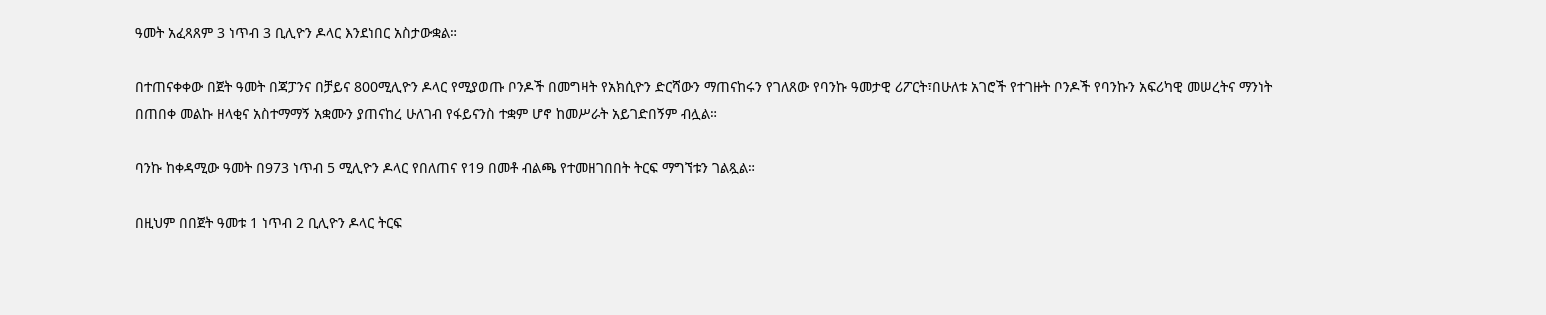ዓመት አፈጻጸም 3 ነጥብ 3 ቢሊዮን ዶላር እንደነበር አስታውቋል።

በተጠናቀቀው በጀት ዓመት በጃፓንና በቻይና 800ሚሊዮን ዶላር የሚያወጡ ቦንዶች በመግዛት የአክሲዮን ድርሻውን ማጠናከሩን የገለጸው የባንኩ ዓመታዊ ሪፖርት፣በሁለቱ አገሮች የተገዙት ቦንዶች የባንኩን አፍሪካዊ መሠረትና ማንነት በጠበቀ መልኩ ዘላቂና አስተማማኝ አቋሙን ያጠናከረ ሁለገብ የፋይናንስ ተቋም ሆኖ ከመሥራት አይገድበኝም ብሏል።

ባንኩ ከቀዳሚው ዓመት በ973 ነጥብ 5 ሚሊዮን ዶላር የበለጠና የ19 በመቶ ብልጫ የተመዘገበበት ትርፍ ማግኘቱን ገልጿል።

በዚህም በበጀት ዓመቱ 1 ነጥብ 2 ቢሊዮን ዶላር ትርፍ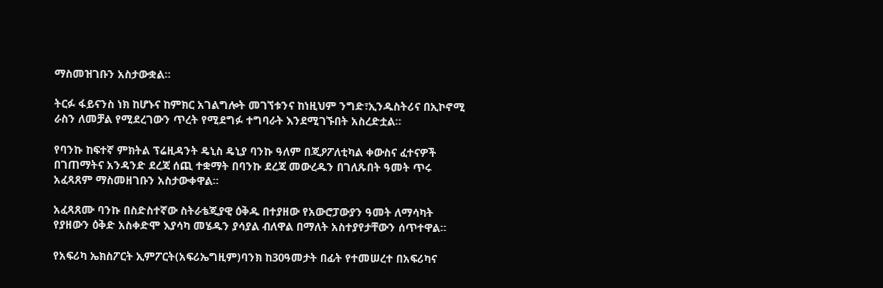ማስመዝገቡን አስታውቋል።

ትርፉ ፋይናንስ ነክ ከሆኑና ከምክር አገልግሎት መገኘቱንና ከነዚህም ንግድ፣ኢንዱስትሪና በኢኮኖሚ ራስን ለመቻል የሚደረገውን ጥረት የሚደግፉ ተግባራት እንደሚገኙበት አስረድቷል።

የባንኩ ከፍተኛ ምክትል ፕሬዚዳንት ዴኒስ ዴኒያ ባንኩ ዓለም በጂዖፖለቲካል ቀውስና ፈተናዎች በገጠማትና አንዳንድ ደረጃ ሰጪ ተቋማት በባንኩ ደረጃ መውረዱን በገለጹበት ዓመት ጥሩ አፈጻጸም ማስመዘገቡን አስታውቀዋል።

አፈጻጸሙ ባንኩ በስድስተኛው ስትራቴጂያዊ ዕቅዱ በተያዘው የአውሮፓውያን ዓመት ለማሳካት የያዘውን ዕቅድ አስቀድሞ እያሳካ መሄዱን ያሳያል ብለዋል በማለት አስተያየታቸውን ሰጥተዋል።

የአፍሪካ ኤክስፖርት ኢምፖርት(አፍሪኤግዚም)ባንክ ከ30ዓመታት በፊት የተመሠረተ በአፍሪካና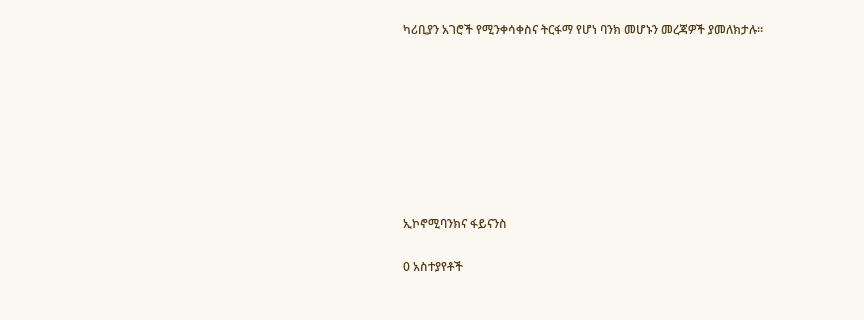ካሪቢያን አገሮች የሚንቀሳቀስና ትርፋማ የሆነ ባንክ መሆኑን መረጃዎች ያመለክታሉ።








ኢኮኖሚባንክና ፋይናንስ

0 አስተያየቶች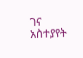ገና አስተያየት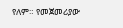የለም። የመጀመሪያው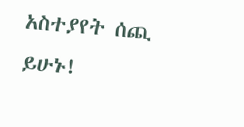አስተያየት ሰጪ ይሁኑ!